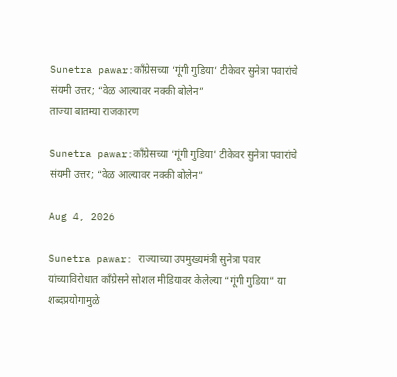Sunetra pawar:काँग्रेसच्या ‘गूंगी गुडिया’ टीकेवर सुनेत्रा पवारांचे संयमी उत्तर; “वेळ आल्यावर नक्की बोलेन”
ताज्या बातम्या राजकारण

Sunetra pawar:काँग्रेसच्या ‘गूंगी गुडिया’ टीकेवर सुनेत्रा पवारांचे संयमी उत्तर; “वेळ आल्यावर नक्की बोलेन”

Aug 4, 2026

Sunetra pawar: राज्याच्या उपमुख्यमंत्री सुनेत्रा पवार यांच्याविरोधात काँग्रेसने सोशल मीडियावर केलेल्या “गूंगी गुडिया” या शब्दप्रयोगामुळे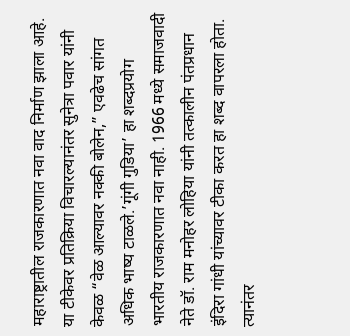महाराष्ट्रातील राजकारणात नवा वाद निर्माण झाला आहे. या टीकेवर प्रतिक्रिया विचारल्यानंतर सुनेत्रा पवार यांनी केवळ “वेळ आल्यावर नक्की बोलेन,” एवढेच सांगत अधिक भाष्य टाळले.’गूंगी गुडिया’ हा शब्दप्रयोग भारतीय राजकारणात नवा नाही. 1966 मध्ये समाजवादी नेते डॉ. राम मनोहर लोहिया यांनी तत्कालीन पंतप्रधान इंदिरा गांधी यांच्यावर टीका करत हा शब्द वापरला होता. त्यानंतर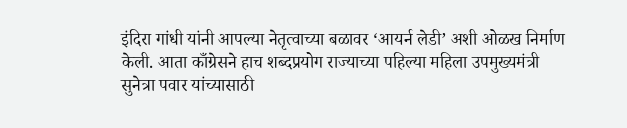इंदिरा गांधी यांनी आपल्या नेतृत्वाच्या बळावर ‘आयर्न लेडी’ अशी ओळख निर्माण केली. आता काँग्रेसने हाच शब्दप्रयोग राज्याच्या पहिल्या महिला उपमुख्यमंत्री सुनेत्रा पवार यांच्यासाठी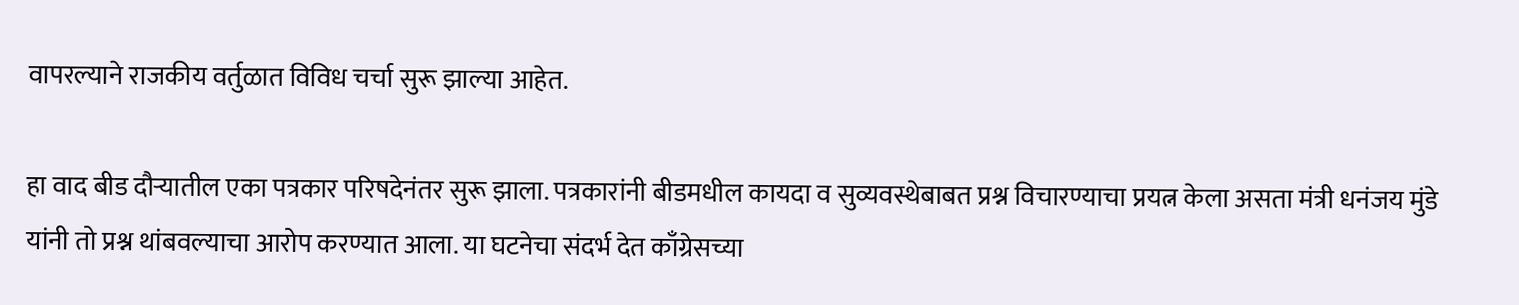वापरल्याने राजकीय वर्तुळात विविध चर्चा सुरू झाल्या आहेत.

हा वाद बीड दौऱ्यातील एका पत्रकार परिषदेनंतर सुरू झाला. पत्रकारांनी बीडमधील कायदा व सुव्यवस्थेबाबत प्रश्न विचारण्याचा प्रयत्न केला असता मंत्री धनंजय मुंडे यांनी तो प्रश्न थांबवल्याचा आरोप करण्यात आला. या घटनेचा संदर्भ देत काँग्रेसच्या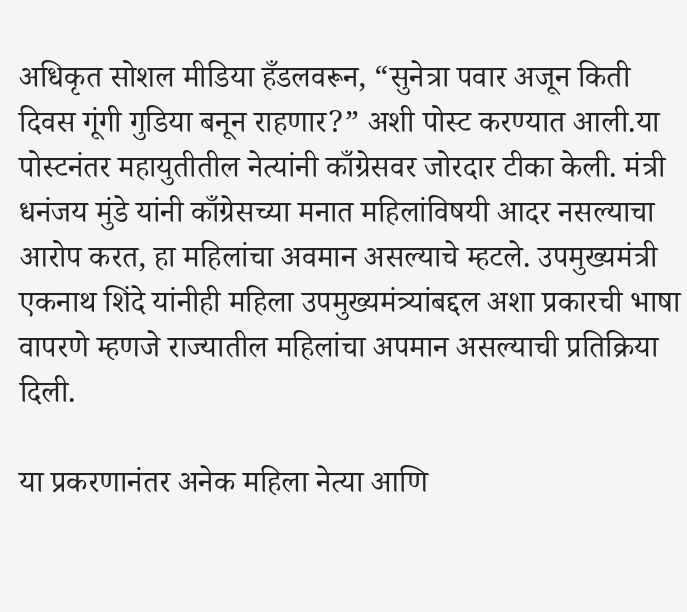अधिकृत सोशल मीडिया हँडलवरून, “सुनेत्रा पवार अजून किती दिवस गूंगी गुडिया बनून राहणार?” अशी पोस्ट करण्यात आली.या पोस्टनंतर महायुतीतील नेत्यांनी काँग्रेसवर जोरदार टीका केली. मंत्री धनंजय मुंडे यांनी काँग्रेसच्या मनात महिलांविषयी आदर नसल्याचा आरोप करत, हा महिलांचा अवमान असल्याचे म्हटले. उपमुख्यमंत्री एकनाथ शिंदे यांनीही महिला उपमुख्यमंत्र्यांबद्दल अशा प्रकारची भाषा वापरणे म्हणजे राज्यातील महिलांचा अपमान असल्याची प्रतिक्रिया दिली.

या प्रकरणानंतर अनेक महिला नेत्या आणि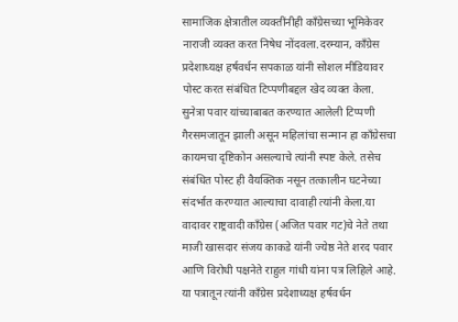सामाजिक क्षेत्रातील व्यक्तींनीही काँग्रेसच्या भूमिकेवर नाराजी व्यक्त करत निषेध नोंदवला.दरम्यान, काँग्रेस प्रदेशाध्यक्ष हर्षवर्धन सपकाळ यांनी सोशल मीडियावर पोस्ट करत संबंधित टिप्पणीबद्दल खेद व्यक्त केला. सुनेत्रा पवार यांच्याबाबत करण्यात आलेली टिप्पणी गैरसमजातून झाली असून महिलांचा सन्मान हा काँग्रेसचा कायमचा दृष्टिकोन असल्याचे त्यांनी स्पष्ट केले. तसेच संबंधित पोस्ट ही वैयक्तिक नसून तत्कालीन घटनेच्या संदर्भात करण्यात आल्याचा दावाही त्यांनी केला.या वादावर राष्ट्रवादी काँग्रेस (अजित पवार गट)चे नेते तथा माजी खासदार संजय काकडे यांनी ज्येष्ठ नेते शरद पवार आणि विरोधी पक्षनेते राहुल गांधी यांना पत्र लिहिले आहे. या पत्रातून त्यांनी काँग्रेस प्रदेशाध्यक्ष हर्षवर्धन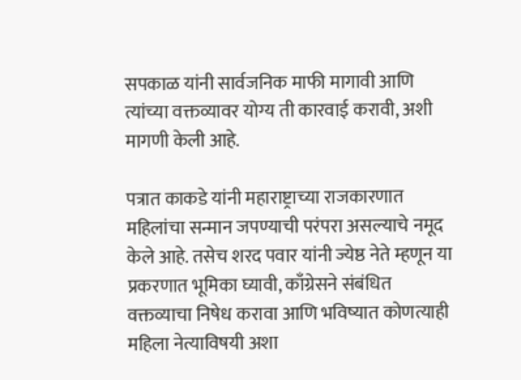सपकाळ यांनी सार्वजनिक माफी मागावी आणि त्यांच्या वक्तव्यावर योग्य ती कारवाई करावी, अशी मागणी केली आहे.

पत्रात काकडे यांनी महाराष्ट्राच्या राजकारणात महिलांचा सन्मान जपण्याची परंपरा असल्याचे नमूद केले आहे. तसेच शरद पवार यांनी ज्येष्ठ नेते म्हणून या प्रकरणात भूमिका घ्यावी, काँग्रेसने संबंधित वक्तव्याचा निषेध करावा आणि भविष्यात कोणत्याही महिला नेत्याविषयी अशा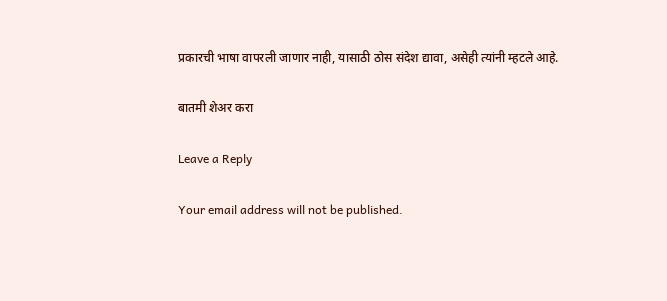प्रकारची भाषा वापरली जाणार नाही, यासाठी ठोस संदेश द्यावा, असेही त्यांनी म्हटले आहे.

बातमी शेअर करा

Leave a Reply

Your email address will not be published.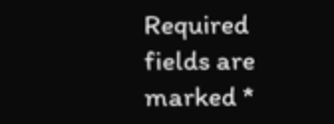Required fields are marked *